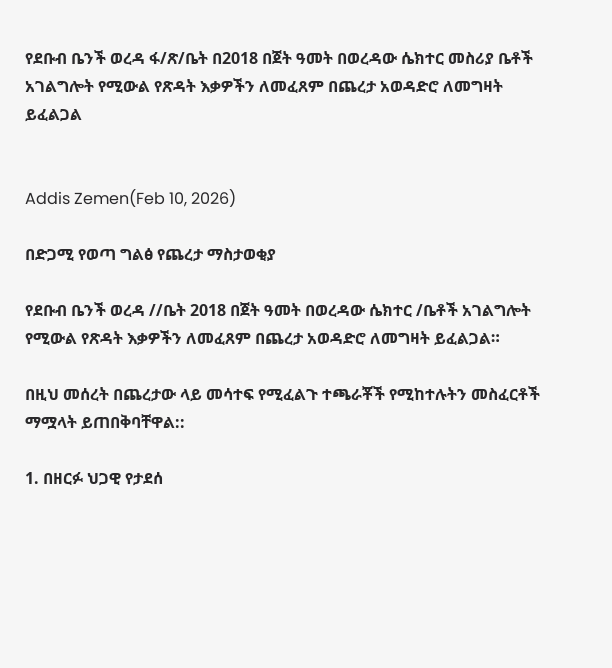የደቡብ ቤንች ወረዳ ፋ/ጽ/ቤት በ2018 በጀት ዓመት በወረዳው ሴክተር መስሪያ ቤቶች አገልግሎት የሚውል የጽዳት እቃዎችን ለመፈጸም በጨረታ አወዳድሮ ለመግዛት ይፈልጋል


Addis Zemen(Feb 10, 2026)

በድጋሚ የወጣ ግልፅ የጨረታ ማስታወቂያ

የደቡብ ቤንች ወረዳ //ቤት 2018 በጀት ዓመት በወረዳው ሴክተር /ቤቶች አገልግሎት የሚውል የጽዳት እቃዎችን ለመፈጸም በጨረታ አወዳድሮ ለመግዛት ይፈልጋል።

በዚህ መሰረት በጨረታው ላይ መሳተፍ የሚፈልጉ ተጫራቾች የሚከተሉትን መስፈርቶች ማሟላት ይጠበቅባቸዋል::

1. በዘርፉ ህጋዊ የታደሰ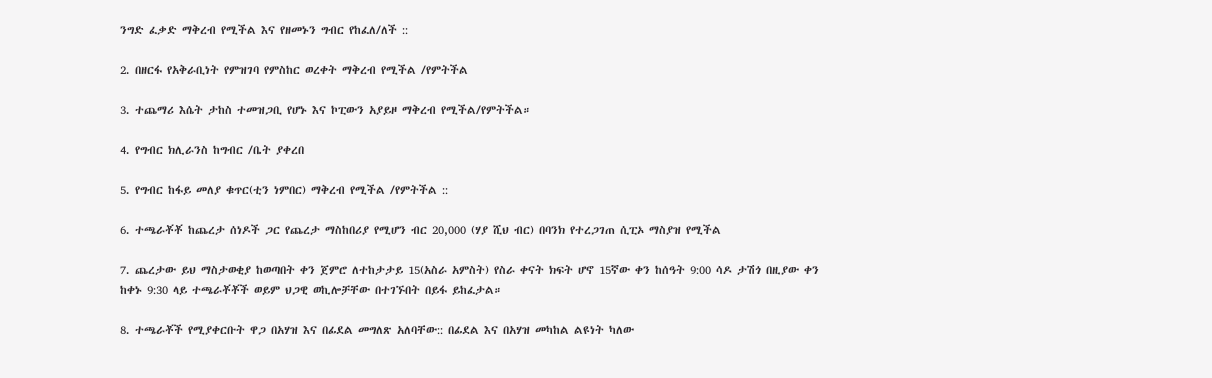ንግድ ፈቃድ ማቅረብ የሚችል እና የዘመኑን ግብር የከፈለ/ለች ::

2. በዘርፋ የአቅራቢነት የምዝገባ የምስከር ወረቀት ማቅረብ የሚችል /የምትችል

3. ተጨማሪ እሴት ታከስ ተመዝጋቢ የሆኑ እና ኮፒውን አያይዞ ማቅረብ የሚችል/የምትችል።

4. የግብር ክሊራንስ ከግብር /ቤት ያቀረበ

5. የግብር ከፋይ መለያ ቁጥር(ቲን ነምበር) ማቅረብ የሚችል /የምትችል ::

6. ተጫራቾቾ ከጨረታ ሰነዶች ጋር የጨረታ ማስከበሪያ የሚሆን ብር 20,000 (ሃያ ሺህ ብር) በባንክ የተረጋገጠ ሲፒኦ ማስያዝ የሚችል

7. ጨረታው ይህ ማስታወቂያ ከወጣበት ቀን ጀምሮ ለተከታታይ 15(አስራ አምስት) የስራ ቀናት ክፍት ሆኖ 15ኛው ቀን ከሰዓት 9:00 ሳዶ ታሽጎ በዚያው ቀን ከቀኑ 9:30 ላይ ተጫራቾቾች ወይም ህጋዊ ወኪሎቻቸው በተገኙበት በይፋ ይከፈታል።

8. ተጫራቾች የሚያቀርቡት ዋጋ በአሃዝ እና በፊደል መግለጽ አለባቸው:: በፊደል እና በአሃዝ መካከል ልዩነት ካለው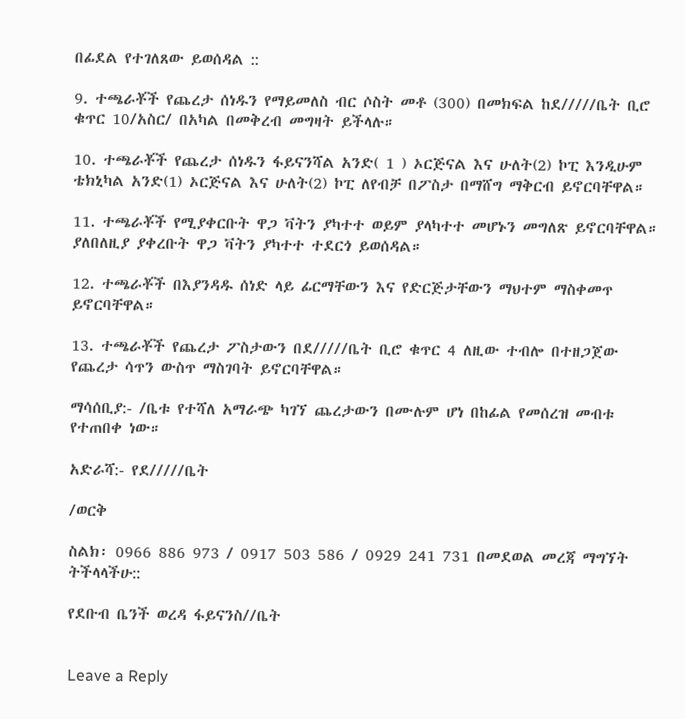በፊደል የተገለጸው ይወሰዳል ::

9. ተጫራቾች የጨረታ ሰነዱን የማይመለስ ብር ሶስት መቶ (300) በመክፍል ከደ/////ቤት ቢሮ ቁጥር 10/አስር/ በአካል በመቅረብ መግዛት ይችላሉ።

10. ተጫራቾች የጨረታ ሰነዱን ፋይናንሻል አንድ( 1 ) ኦርጅናል እና ሁለት(2) ኮፒ እንዲሁም ቴክኒካል አንድ(1) ኦርጅናል እና ሁለት(2) ኮፒ ለየብቻ በፖስታ በማሸግ ማቅርብ ይኖርባቸዋል።

11. ተጫራቾች የሚያቀርቡት ዋጋ ቫትን ያካተተ ወይም ያላካተተ መሆኑን መግለጽ ይኖርባቸዋል። ያለበለዚያ ያቀረቡት ዋጋ ቫትን ያካተተ ተደርጎ ይወሰዳል።

12. ተጫራቾች በእያንዳዱ ሰነድ ላይ ፊርማቸውን እና የድርጅታቸውን ማህተም ማስቀመጥ ይኖርባቸዋል።

13. ተጫራቾች የጨረታ ፖስታውን በደ/////ቤት ቢሮ ቁጥር 4 ለዚው ተብሎ በተዘጋጀው የጨረታ ሳጥን ውስጥ ማስገባት ይኖርባቸዋል።

ማሳሰቢያ:- /ቤቱ የተሻለ አማራጭ ካገኘ ጨረታውን በሙሉም ሆነ በከፊል የመሰረዝ መብቱ የተጠበቀ ነው።

አድራሻ:- የደ/////ቤት

/ወርቅ

ስልክ፡ 0966 886 973 / 0917 503 586 / 0929 241 731 በመደወል መረጃ ማግኘት ትችላላችሁ::

የደቡብ ቤንች ወረዳ ፋይናንስ//ቤት


Leave a Reply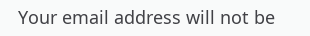Your email address will not be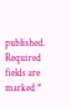published. Required fields are marked *